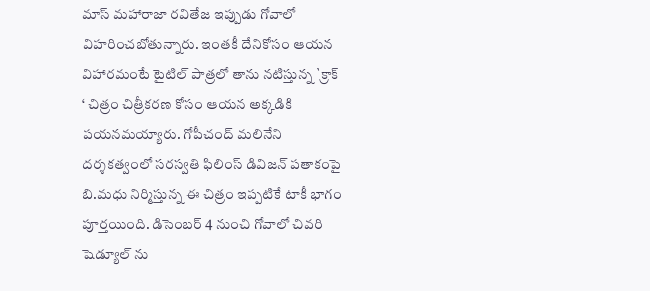మాస్ మహారాజా రవితేజ ఇప్పుడు గోవాలో విహరించబోతున్నారు. ఇంతకీ దేనికోసం ఆయన విహారమంటే టైటిల్ పాత్రలో తాను నటిస్తున్న `క్రాక్ ‘ చిత్రం చిత్రీకరణ కోసం ఆయన అక్కడికి పయనమయ్యారు. గోపీచంద్ మలినేని దర్శకత్వంలో సరస్వతి ఫిలింస్ డివిజన్ పతాకంపై బి.మధు నిర్మిస్తున్న ఈ చిత్రం ఇప్పటికే టాకీ భాగం పూర్తయింది. డిసెంబర్ 4 నుంచి గోవాలో చివరి షెడ్యూల్ ను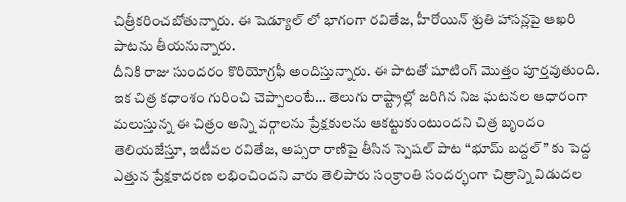చిత్రీకరించబోతున్నారు. ఈ షెడ్యూల్ లో భాగంగా రవితేజ, హీరోయిన్ శ్రుతి హాసన్లపై ఆఖరి పాటను తీయనున్నారు.
దీనికి రాజు సుందరం కొరియోగ్రఫీ అందిస్తున్నారు. ఈ పాటతో షూటింగ్ మొత్తం పూర్తవుతుంది. ఇక చిత్ర కధాంశం గురించి చెప్పాలంటే… తెలుగు రాష్ట్రాల్లో జరిగిన నిజ ఘటనల ఆధారంగా మలుస్తున్న ఈ చిత్రం అన్ని వర్గాలను ప్రేక్షకులను ఆకట్టుకుంటుందని చిత్ర బృందం తెలియజేస్తూ, ఇటీవల రవితేజ, అప్సరా రాణిపై తీసిన స్పెషల్ పాట “భూమ్ బద్దల్” కు పెద్ద ఎత్తున ప్రేక్షకాదరణ లభించిందని వారు తెలిపారు సంక్రాంతి సందర్భంగా చిత్రాన్ని విడుదల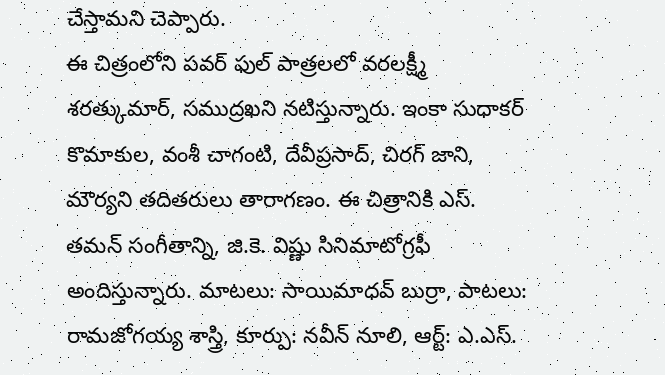చేస్తామని చెప్పారు.
ఈ చిత్రంలోని పవర్ ఫుల్ పాత్రలలో వరలక్ష్మీ శరత్కుమార్, సముద్రఖని నటిస్తున్నారు. ఇంకా సుధాకర్ కొమాకుల, వంశీ చాగంటి, దేవీప్రసాద్, చిరగ్ జాని, మౌర్యని తదితరులు తారాగణం. ఈ చిత్రానికి ఎస్. తమన్ సంగీతాన్ని, జి.కె. విష్ణు సినిమాటోగ్రఫీ అందిస్తున్నారు. మాటలు: సాయిమాధవ్ బుర్రా, పాటలు: రామజోగయ్య శాస్త్రి, కూర్పు: నవీన్ నూలి, ఆర్ట్: ఎ.ఎస్.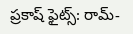ప్రకాష్ ఫైట్స్: రామ్-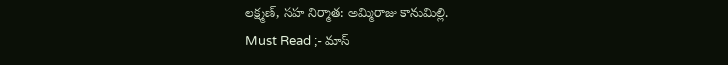లక్ష్మణ్, సహ నిర్మాత: అమ్మిరాజు కానుమిల్లి.
Must Read ;- మాస్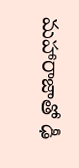మహారాజాతో ఢీ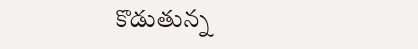కొడుతున్న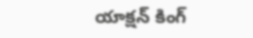యాక్షన్ కింగ్